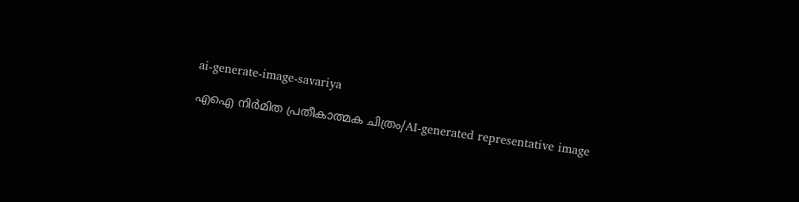ai-generate-image-savariya

എഐ നിര്‍മിത പ്രതീകാത്മക ചിത്രം/AI-generated representative image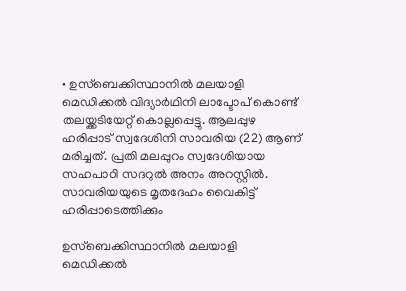• ഉസ്ബെക്കിസ്ഥാനില്‍ മലയാളി മെഡിക്കല്‍ വിദ്യാര്‍ഥിനി ലാപ്ടോപ് കൊണ്ട് തലയ്ക്കടിയേറ്റ് കൊല്ലപ്പെട്ടു. ആലപ്പുഴ ഹരിപ്പാട് സ്വദേശിനി സാവരിയ (22) ആണ് മരിച്ചത്. പ്രതി മലപ്പുറം സ്വദേശിയായ സഹപാഠി സദറുൽ അനം അറസ്റ്റില്‍. സാവരിയയുടെ മൃതദേഹം വൈകിട്ട് ഹരിപ്പാടെത്തിക്കും

ഉസ്ബെക്കിസ്ഥാനിൽ മലയാളി മെഡിക്കൽ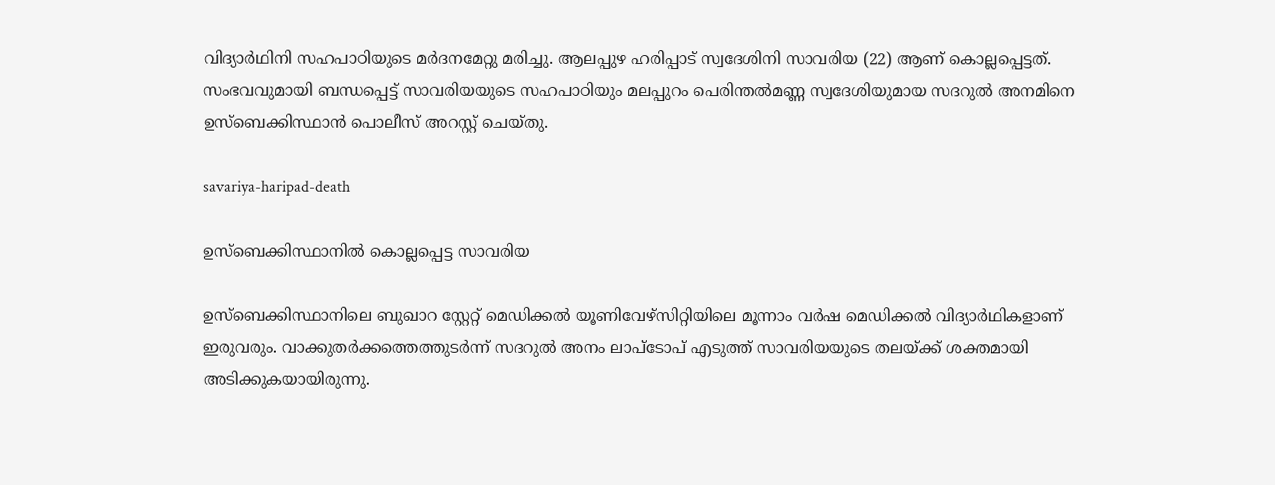വിദ്യാർഥിനി സഹപാഠിയുടെ മർദനമേറ്റു മരിച്ചു. ആലപ്പുഴ ഹരിപ്പാട് സ്വദേശിനി സാവരിയ (22) ആണ് കൊല്ലപ്പെട്ടത്. സംഭവവുമായി ബന്ധപ്പെട്ട് സാവരിയയുടെ സഹപാഠിയും മലപ്പുറം പെരിന്തൽമണ്ണ സ്വദേശിയുമായ സദറുൽ അനമിനെ ഉസ്ബെക്കിസ്ഥാൻ പൊലീസ് അറസ്റ്റ് ചെയ്തു.

savariya-haripad-death

ഉസ്ബെക്കിസ്ഥാനില്‍ കൊല്ലപ്പെട്ട സാവരിയ

ഉസ്ബെക്കിസ്ഥാനിലെ ബുഖാറ സ്റ്റേറ്റ് മെഡിക്കൽ യൂണിവേഴ്സിറ്റിയിലെ മൂന്നാം വർഷ മെഡിക്കൽ വിദ്യാർഥികളാണ് ഇരുവരും. വാക്കുതർക്കത്തെത്തുടർന്ന് സദറുൽ അനം ലാപ്ടോപ് എടുത്ത് സാവരിയയുടെ തലയ്ക്ക് ശക്തമായി അടിക്കുകയായിരുന്നു.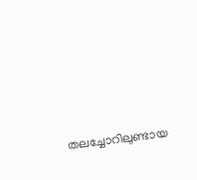തലച്ചോറിലുണ്ടായ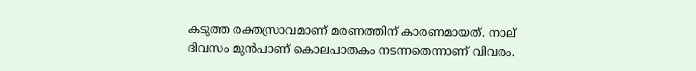കടുത്ത രക്തസ്രാവമാണ് മരണത്തിന് കാരണമായത്. നാല് ദിവസം മുൻപാണ് കൊലപാതകം നടന്നതെന്നാണ് വിവരം.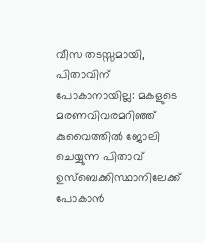വീസ തടസ്സമായി, പിതാവിന് പോകാനായില്ല: മകളുടെ മരണവിവരമറിഞ്ഞ് കുവൈത്തിൽ ജോലി ചെയ്യുന്ന പിതാവ് ഉസ്ബെക്കിസ്ഥാനിലേക്ക് പോകാൻ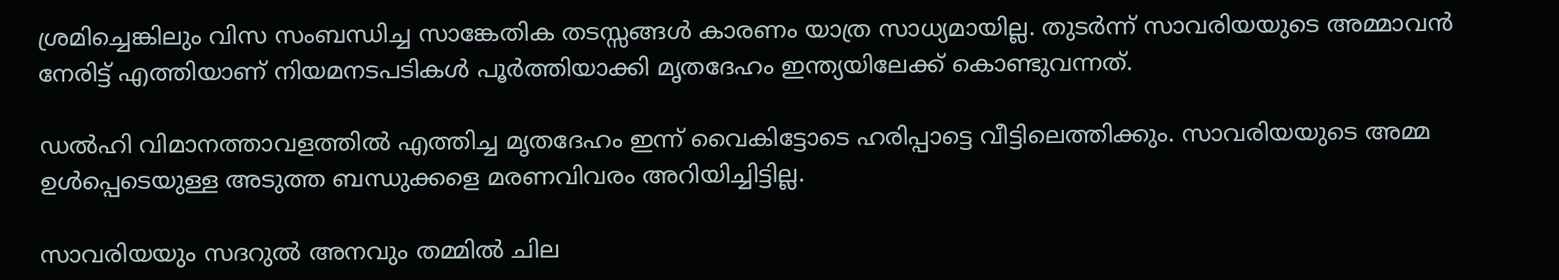ശ്രമിച്ചെങ്കിലും വിസ സംബന്ധിച്ച സാങ്കേതിക തടസ്സങ്ങൾ കാരണം യാത്ര സാധ്യമായില്ല. തുടർന്ന് സാവരിയയുടെ അമ്മാവൻ നേരിട്ട് എത്തിയാണ് നിയമനടപടികൾ പൂർത്തിയാക്കി മൃതദേഹം ഇന്ത്യയിലേക്ക് കൊണ്ടുവന്നത്.

ഡൽഹി വിമാനത്താവളത്തിൽ എത്തിച്ച മൃതദേഹം ഇന്ന് വൈകിട്ടോടെ ഹരിപ്പാട്ടെ വീട്ടിലെത്തിക്കും. സാവരിയയുടെ അമ്മ ഉൾപ്പെടെയുള്ള അടുത്ത ബന്ധുക്കളെ മരണവിവരം അറിയിച്ചിട്ടില്ല.

സാവരിയയും സദറുൽ അനവും തമ്മിൽ ചില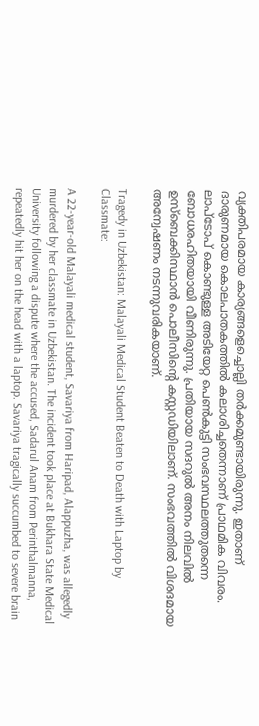വ്യക്തിപരമായ കാര്യങ്ങളെച്ചൊല്ലി തർക്കമുണ്ടായിരുന്നു. ഇതാണ് ദാരുണമായ കൊലപാതകത്തിൽ കലാശിച്ചതെന്നാണ് പ്രാഥമിക വിവരം. ലാപ്ടോപ് കൊണ്ടുള്ള അടിയേറ്റ പെൺകുട്ടി സംഭവസ്ഥലത്തുതന്നെ ബോധരഹിതയായി വീണിരുന്നു. പ്രതിയായ സദറുൽ അനം നിലവിൽ ഉസ്ബെക്കിസ്ഥാൻ പൊലീസിന്റെ കസ്റ്റഡിയിലാണ്. സംഭവത്തിൽ വിശദമായ അന്വേഷണം നടന്നുവരികയാണ്.

Tragedy in Uzbekistan: Malayali Medical Student Beaten to Death with Laptop by Classmate:

A 22-year-old Malayali medical student, Savariya from Haripad, Alappuzha, was allegedly murdered by her classmate in Uzbekistan. The incident took place at Bukhara State Medical University following a dispute where the accused, Sadarul Anam from Perinthalmanna, repeatedly hit her on the head with a laptop. Savariya tragically succumbed to severe brain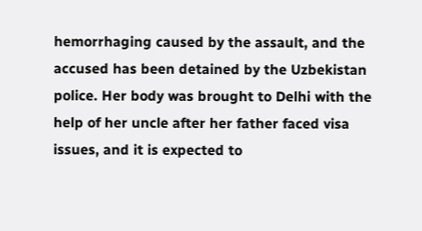hemorrhaging caused by the assault, and the accused has been detained by the Uzbekistan police. Her body was brought to Delhi with the help of her uncle after her father faced visa issues, and it is expected to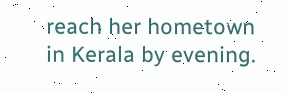reach her hometown in Kerala by evening.